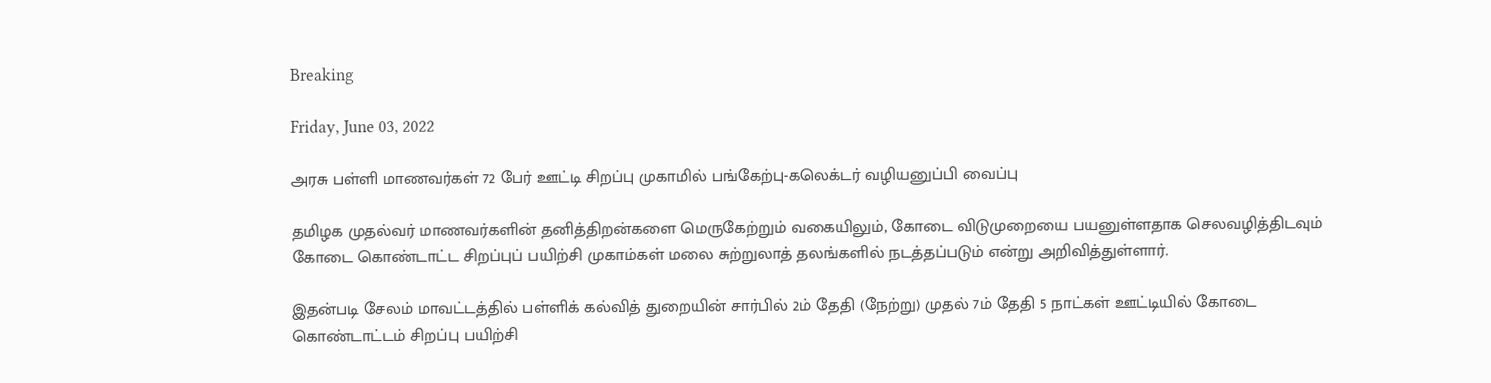Breaking

Friday, June 03, 2022

அரசு பள்ளி மாணவர்கள் 72 பேர் ஊட்டி சிறப்பு முகாமில் பங்கேற்பு-கலெக்டர் வழியனுப்பி வைப்பு

தமிழக முதல்வர் மாணவர்களின் தனித்திறன்களை மெருகேற்றும் வகையிலும், கோடை விடுமுறையை பயனுள்ளதாக செலவழித்திடவும் கோடை கொண்டாட்ட சிறப்புப் பயிற்சி முகாம்கள் மலை சுற்றுலாத் தலங்களில் நடத்தப்படும் என்று அறிவித்துள்ளார்.

இதன்படி சேலம் மாவட்டத்தில் பள்ளிக் கல்வித் துறையின் சார்பில் 2ம் தேதி (நேற்று) முதல் 7ம் தேதி 5 நாட்கள் ஊட்டியில் கோடை கொண்டாட்டம் சிறப்பு பயிற்சி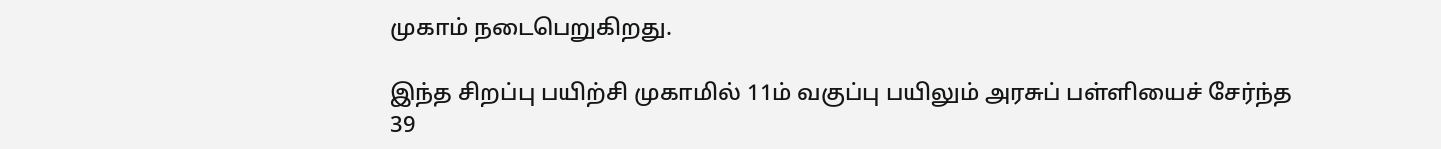முகாம் நடைபெறுகிறது.

இந்த சிறப்பு பயிற்சி முகாமில் 11ம் வகுப்பு பயிலும் அரசுப் பள்ளியைச் சேர்ந்த 39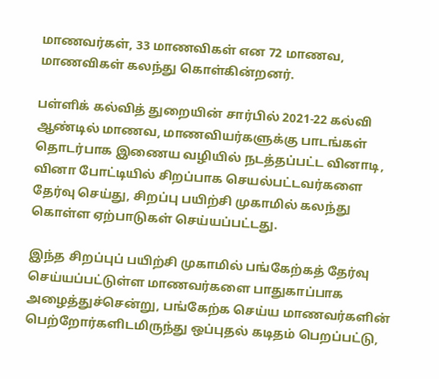மாணவர்கள், 33 மாணவிகள் என 72 மாணவ, மாணவிகள் கலந்து கொள்கின்றனர்.

பள்ளிக் கல்வித் துறையின் சார்பில் 2021-22 கல்வி ஆண்டில் மாணவ, மாணவியர்களுக்கு பாடங்கள் தொடர்பாக இணைய வழியில் நடத்தப்பட்ட வினாடி, வினா போட்டியில் சிறப்பாக செயல்பட்டவர்களை தேர்வு செய்து, சிறப்பு பயிற்சி முகாமில் கலந்து கொள்ள ஏற்பாடுகள் செய்யப்பட்டது.

இந்த சிறப்புப் பயிற்சி முகாமில் பங்கேற்கத் தேர்வு செய்யப்பட்டுள்ள மாணவர்களை பாதுகாப்பாக அழைத்துச்சென்று, பங்கேற்க செய்ய மாணவர்களின் பெற்றோர்களிடமிருந்து ஒப்புதல் கடிதம் பெறப்பட்டு,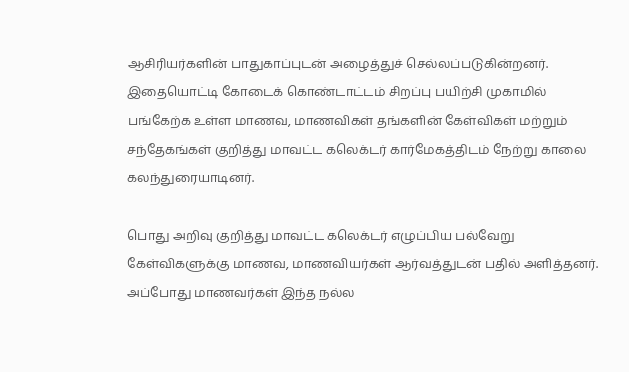ஆசிரியர்களின் பாதுகாப்புடன் அழைத்துச் செல்லப்படுகின்றனர். இதையொட்டி கோடைக் கொண்டாட்டம் சிறப்பு பயிற்சி முகாமில் பங்கேற்க உள்ள மாணவ, மாணவிகள் தங்களின் கேள்விகள் மற்றும் சந்தேகங்கள் குறித்து மாவட்ட கலெக்டர் கார்மேகத்திடம் நேற்று காலை கலந்துரையாடினர்.

பொது அறிவு குறித்து மாவட்ட கலெக்டர் எழுப்பிய பல்வேறு கேள்விகளுக்கு மாணவ, மாணவியர்கள் ஆர்வத்துடன் பதில் அளித்தனர். அப்போது மாணவர்கள் இந்த நல்ல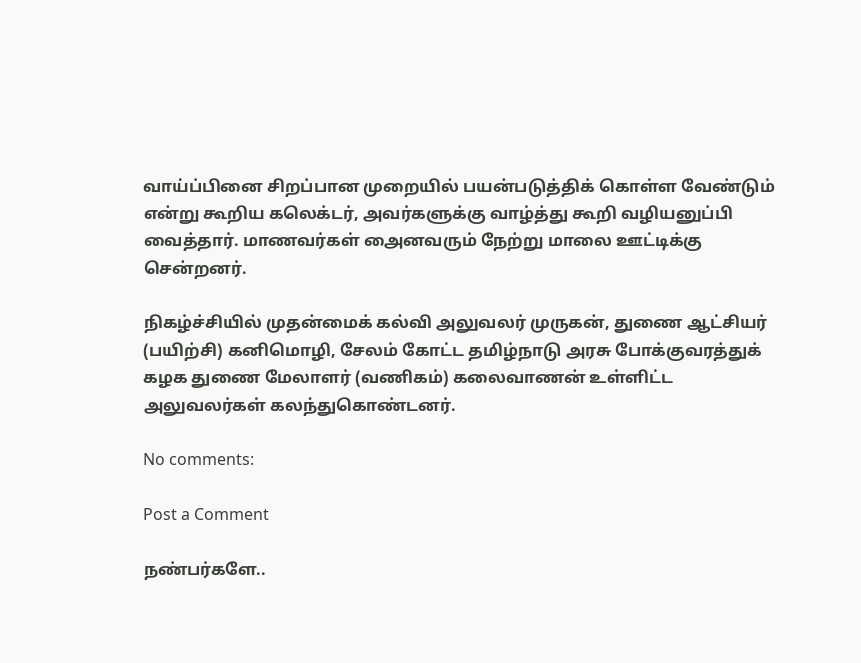வாய்ப்பினை சிறப்பான முறையில் பயன்படுத்திக் கொள்ள வேண்டும் என்று கூறிய கலெக்டர், அவர்களுக்கு வாழ்த்து கூறி வழியனுப்பி வைத்தார். மாணவர்கள் அைனவரும் நேற்று மாலை ஊட்டிக்கு சென்றனர்.

நிகழ்ச்சியில் முதன்மைக் கல்வி அலுவலர் முருகன், துணை ஆட்சியர் (பயிற்சி) கனிமொழி, சேலம் கோட்ட தமிழ்நாடு அரசு போக்குவரத்துக் கழக துணை மேலாளர் (வணிகம்) கலைவாணன் உள்ளிட்ட அலுவலர்கள் கலந்துகொண்டனர்.

No comments:

Post a Comment

நண்பர்களே..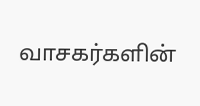வாசகர்களின்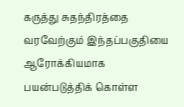கருத்து சுதந்திரத்தை வரவேற்கும் இந்தப்பகுதியை ஆரோக்கியமாக பயன்படுத்திக் கொள்ள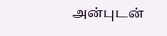அன்புடன்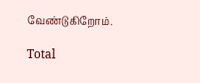வேண்டுகிறோம்.

Total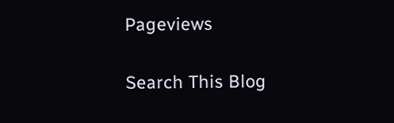Pageviews

Search This Blog